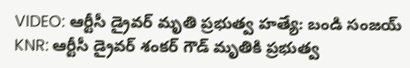VIDEO: ఆర్టీసీ డ్రైవర్ మృతి ప్రభుత్వ హత్యే: బండి సంజయ్
KNR: ఆర్టీసీ డ్రైవర్ శంకర్ గౌడ్ మృతికి ప్రభుత్వ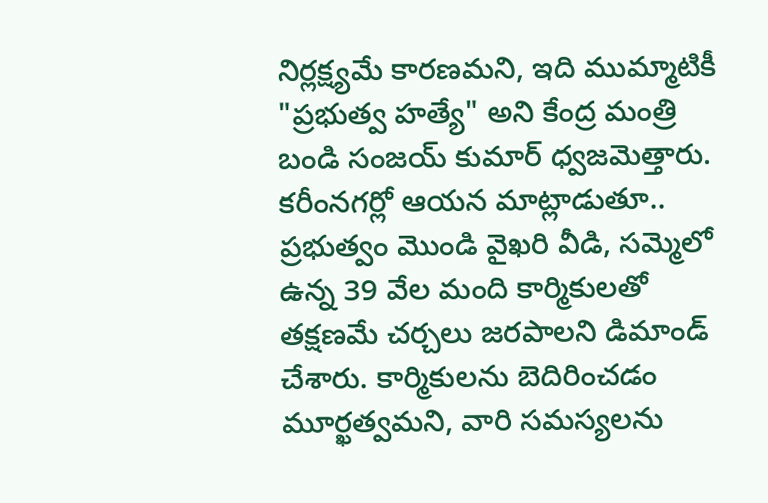నిర్లక్ష్యమే కారణమని, ఇది ముమ్మాటికీ "ప్రభుత్వ హత్యే" అని కేంద్ర మంత్రి బండి సంజయ్ కుమార్ ధ్వజమెత్తారు. కరీంనగర్లో ఆయన మాట్లాడుతూ.. ప్రభుత్వం మొండి వైఖరి వీడి, సమ్మెలో ఉన్న 39 వేల మంది కార్మికులతో తక్షణమే చర్చలు జరపాలని డిమాండ్ చేశారు. కార్మికులను బెదిరించడం మూర్ఖత్వమని, వారి సమస్యలను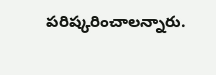పరిష్కరించాలన్నారు.